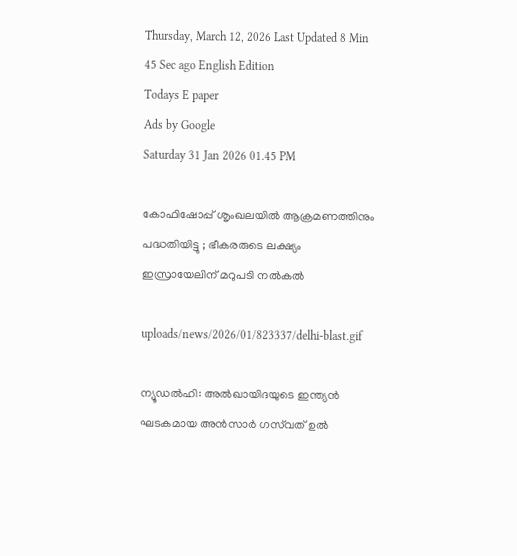Thursday, March 12, 2026 Last Updated 8 Min 45 Sec ago English Edition
Todays E paper
Ads by Google
Saturday 31 Jan 2026 01.45 PM

കോഫിഷോപ്പ് ശൃംഖലയില്‍ ആക്രമണത്തിനും പദ്ധതിയിട്ടു ; ഭീകരരുടെ ലക്ഷ്യം ഇസ്രായേലിന് മറുപടി നല്‍കല്‍

uploads/news/2026/01/823337/delhi-blast.gif

ന്യൂഡല്‍ഹി: അല്‍ഖായിദയുടെ ഇന്ത്യന്‍ ഘടകമായ അന്‍സാര്‍ ഗസ്‌വത് ഉല്‍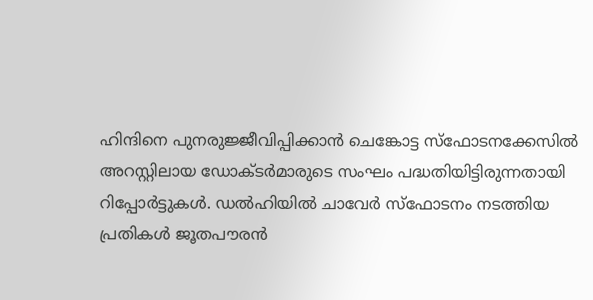ഹിന്ദിനെ പുനരുജ്ജീവിപ്പിക്കാന്‍ ചെങ്കോട്ട സ്‌ഫോടനക്കേസില്‍ അറസ്റ്റിലായ ഡോക്ടര്‍മാരുടെ സംഘം പദ്ധതിയിട്ടിരുന്നതായി റിപ്പോര്‍ട്ടുകള്‍. ഡല്‍ഹിയില്‍ ചാവേര്‍ സ്‌ഫോടനം നടത്തിയ പ്രതികള്‍ ജൂതപൗരന്‍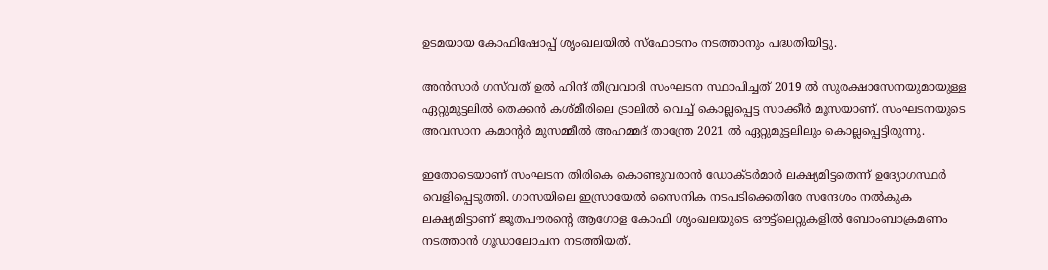ഉടമയായ കോഫിഷോപ്പ് ശൃംഖലയില്‍ സ്‌ഫോടനം നടത്താനും പദ്ധതിയിട്ടു.

അന്‍സാര്‍ ഗസ്‌വത് ഉല്‍ ഹിന്ദ് തീവ്രവാദി സംഘടന സ്ഥാപിച്ചത് 2019 ല്‍ സുരക്ഷാസേനയുമായുള്ള ഏറ്റുമുട്ടലില്‍ തെക്കന്‍ കശ്മീരിലെ ട്രാലില്‍ വെച്ച് കൊല്ലപ്പെട്ട സാക്കീര്‍ മൂസയാണ്. സംഘടനയുടെ അവസാന കമാന്റര്‍ മുസമ്മീല്‍ അഹമ്മദ് താന്ത്രേ 2021 ല്‍ ഏറ്റുമുട്ടലിലും കൊല്ലപ്പെട്ടിരുന്നു.

ഇതോടെയാണ് സംഘടന തിരികെ കൊണ്ടുവരാന്‍ ഡോക്ടര്‍മാര്‍ ലക്ഷ്യമിട്ടതെന്ന് ഉദ്യോഗസ്ഥര്‍ വെളിപ്പെടുത്തി. ഗാസയിലെ ഇസ്രായേല്‍ സൈനിക നടപടിക്കെതിരേ സന്ദേശം നല്‍കുക ലക്ഷ്യമിട്ടാണ് ജൂതപൗരന്റെ ആഗോള കോഫി ശൃംഖലയുടെ ഔട്ട്‌ലെറ്റുകളില്‍ ബോംബാക്രമണം നടത്താന്‍ ഗൂഡാലോചന നടത്തിയത്.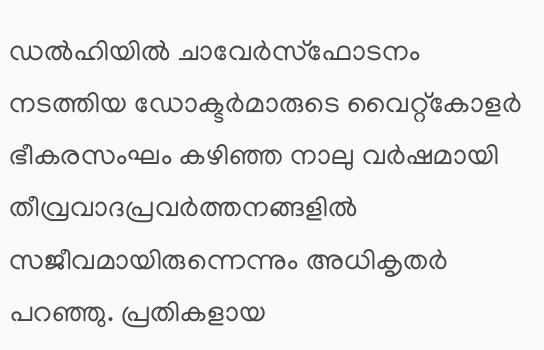ഡല്‍ഹിയില്‍ ചാവേര്‍സ്‌ഫോടനം നടത്തിയ ഡോക്ടര്‍മാരുടെ വൈറ്റ്‌കോളര്‍ ഭീകരസംഘം കഴിഞ്ഞ നാലു വര്‍ഷമായി തീവ്രവാദപ്രവര്‍ത്തനങ്ങളില്‍ സജീവമായിരുന്നെന്നും അധികൃതര്‍ പറഞ്ഞു. പ്രതികളായ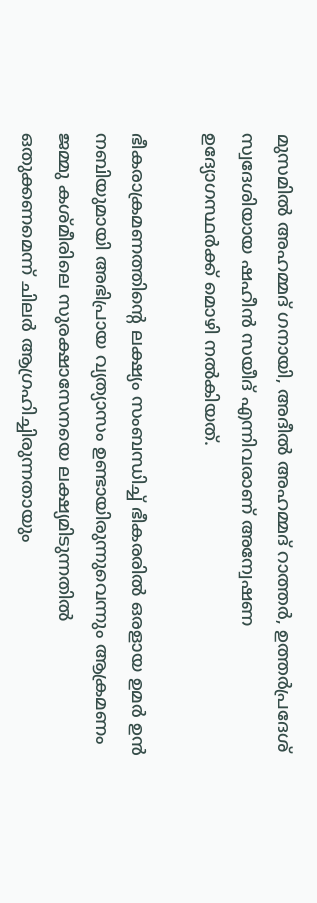മുസമില്‍ അഹമ്മദ് ഗനായി, അദീല്‍ അഹമ്മദ് റാത്തര്‍, ഉത്തര്‍പ്രദേശ് സ്വദേശിയായ ഷഹീന്‍ സയീദ് എന്നിവരാണ് അന്വേഷണ ഉദ്യോഗസ്ഥര്‍ക്ക് മൊഴി നല്‍കിയത്.

ഭീകരാക്രമണത്തിന്റെ ലക്ഷ്യം സംബന്ധിച്ച് ഭീകരരില്‍ ഒരളായ ഉമര്‍ ഉന്‍ നബിയുമായി അഭിപ്രായ വ്യത്യാസം ഉണ്ടായിരുന്നുവെന്നും ആക്രമണം ജമ്മു കശ്മീരിലെ സുരക്ഷാസേനയെ ലക്ഷ്യമിടുന്നതില്‍ ഒതുക്കണമെന്ന് ചിലര്‍ ആഗ്രഹിച്ചിരുന്നതായും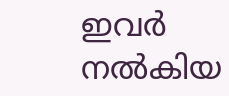ഇവര്‍ നല്‍കിയ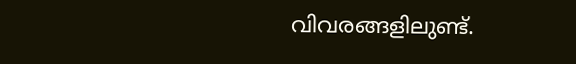വിവരങ്ങളിലുണ്ട്.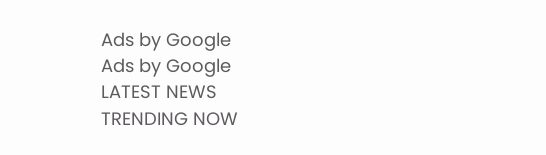Ads by Google
Ads by Google
LATEST NEWS
TRENDING NOW